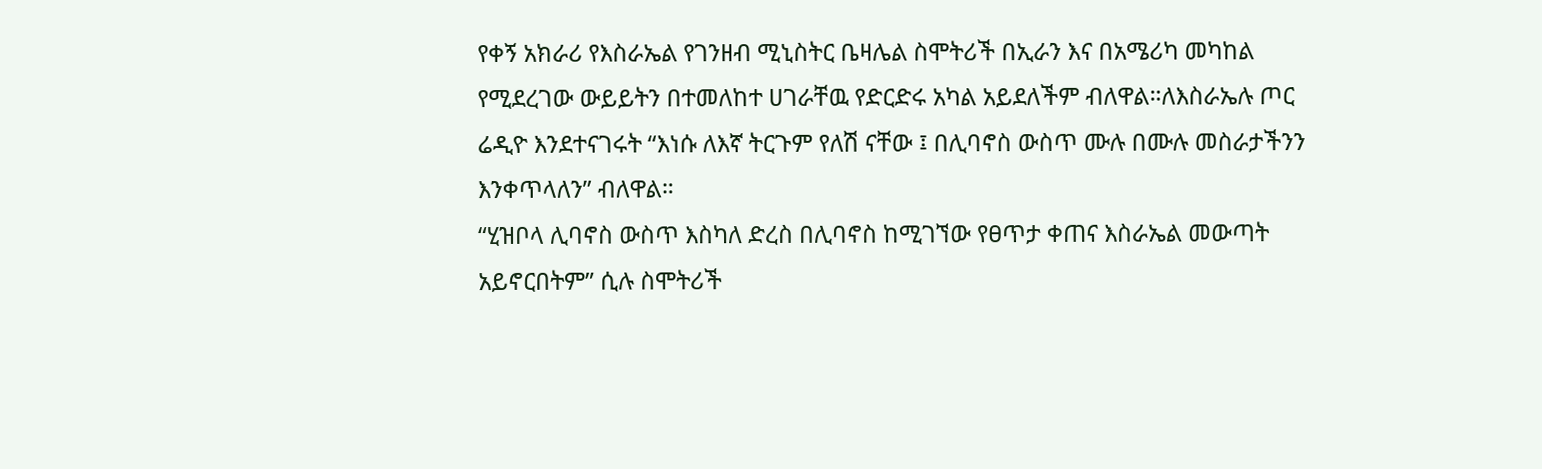የቀኝ አክራሪ የእስራኤል የገንዘብ ሚኒስትር ቤዛሌል ስሞትሪች በኢራን እና በአሜሪካ መካከል የሚደረገው ውይይትን በተመለከተ ሀገራቸዉ የድርድሩ አካል አይደለችም ብለዋል።ለእስራኤሉ ጦር ሬዲዮ እንደተናገሩት “እነሱ ለእኛ ትርጉም የለሽ ናቸው ፤ በሊባኖስ ውስጥ ሙሉ በሙሉ መስራታችንን እንቀጥላለን” ብለዋል።
“ሂዝቦላ ሊባኖስ ውስጥ እስካለ ድረስ በሊባኖስ ከሚገኘው የፀጥታ ቀጠና እስራኤል መውጣት አይኖርበትም” ሲሉ ስሞትሪች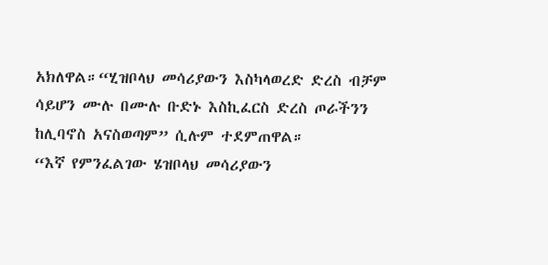አክለዋል።“ሂዝቦላህ መሳሪያውን እስካላወረድ ድረስ ብቻም ሳይሆን ሙሉ በሙሉ ቡድኑ እስኪፈርስ ድረስ ጦራችንን ከሊባኖስ አናስወጣም” ሲሉም ተደምጠዋል።
“እኛ የምንፈልገው ሄዝቦላህ መሳሪያውን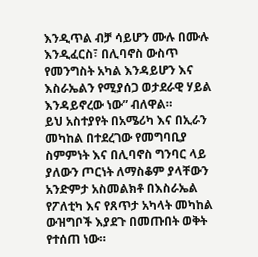እንዲጥል ብቻ ሳይሆን ሙሉ በሙሉ እንዲፈርስ፣ በሊባኖስ ውስጥ የመንግስት አካል እንዳይሆን እና እስራኤልን የሚያሰጋ ወታደራዊ ሃይል እንዳይኖረው ነው” ብለዋል።
ይህ አስተያየት በአሜሪካ እና በኢራን መካከል በተደረገው የመግባቢያ ስምምነት እና በሊባኖስ ግንባር ላይ ያለውን ጦርነት ለማስቆም ያላቸውን አንድምታ አስመልክቶ በእስራኤል የፖለቲካ እና የጸጥታ አካላት መካከል ውዝግቦች እያደጉ በመጡበት ወቅት የተሰጠ ነው።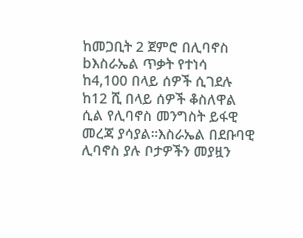ከመጋቢት 2 ጀምሮ በሊባኖስ bእስራኤል ጥቃት የተነሳ ከ4,100 በላይ ሰዎች ሲገደሉ ከ12 ሺ በላይ ሰዎች ቆስለዋል ሲል የሊባኖስ መንግስት ይፋዊ መረጃ ያሳያል።እስራኤል በደቡባዊ ሊባኖስ ያሉ ቦታዎችን መያዟን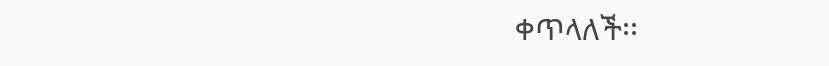ቀጥላለች፡፡